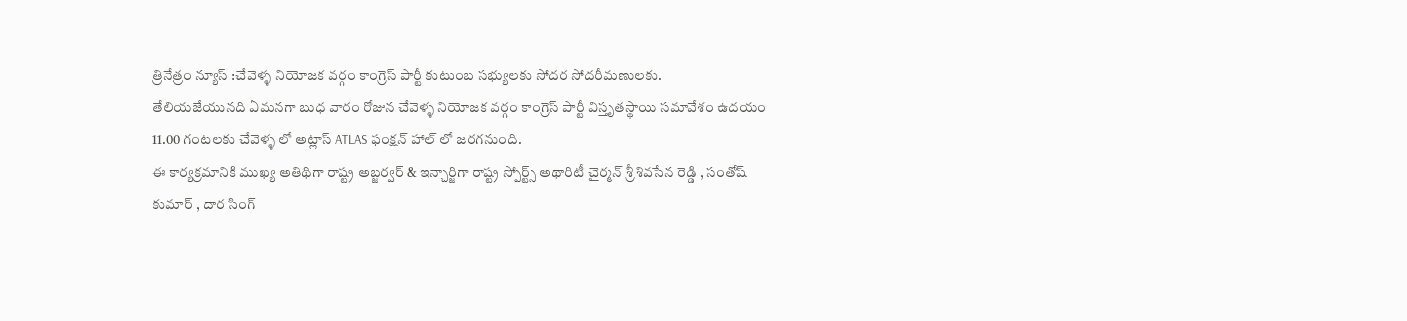త్రినేత్రం న్యూస్ :చేవెళ్ళ నియోజక వర్గం కాంగ్రెస్ పార్టీ కుటుంబ సభ్యులకు సోదర సోదరీమణులకు.
తేలియజేయునది ఏమనగా బుధ వారం రోజున చేవెళ్ళ నియోజక వర్గం కాంగ్రెస్ పార్టీ విస్తృతస్థాయి సమావేశం ఉదయం 11.00 గంటలకు చేవెళ్ళ లో అట్లాస్ ATLAS ఫంక్షన్ హాల్ లో జరగనుంది.
ఈ కార్యక్రమానికి ముఖ్య అతిథిగా రాష్ట్ర అబ్జర్వర్ & ఇన్చార్జిగా రాష్ట్ర స్పోర్ట్స్ అథారిటీ చైర్మన్ శ్రీ శివసేన రెడ్డి , సంతోష్ కుమార్ , దార సింగ్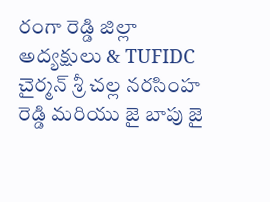రంగా రెడ్డి జిల్లా అద్యక్షులు & TUFIDC చైర్మన్ శ్రీ చల్ల నరసింహ రెడ్డి మరియు జై బాపు జై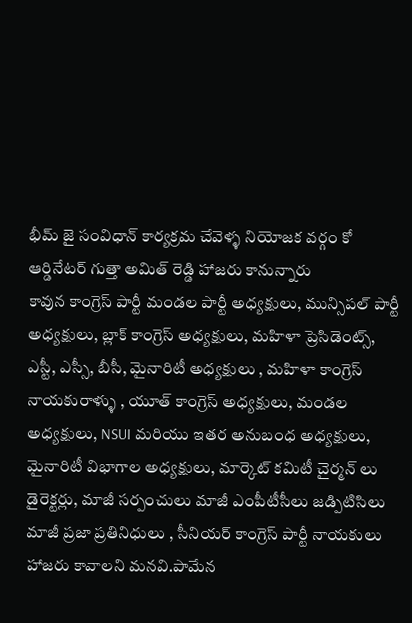భీమ్ జై సంవిధాన్ కార్యక్రమ చేవెళ్ళ నియోజక వర్గం కో ఆర్డినేటర్ గుత్తా అమిత్ రెడ్డి హాజరు కానున్నారు
కావున కాంగ్రెస్ పార్టీ మండల పార్టీ అధ్యక్షులు, మున్సిపల్ పార్టీ అధ్యక్షులు, బ్లాక్ కాంగ్రెస్ అధ్యక్షులు, మహిళా ప్రెసిడెంట్స్, ఎస్టీ, ఎస్సీ, బీసీ, మైనారిటీ అధ్యక్షులు , మహిళా కాంగ్రెస్ నాయకురాళ్ళు , యూత్ కాంగ్రెస్ అధ్యక్షులు, మండల అధ్యక్షులు, NSUI మరియు ఇతర అనుబంధ అధ్యక్షులు, మైనారిటీ విభాగాల అధ్యక్షులు, మార్కెట్ కమిటీ చైర్మన్ లు డైరెక్టర్లు, మాజీ సర్పంచులు మాజీ ఎంపీటీసీలు జడ్పిటిసిలు మాజీ ప్రజా ప్రతినిధులు , సీనియర్ కాంగ్రెస్ పార్టీ నాయకులు హాజరు కావాలని మనవి.పామేన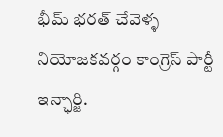భీమ్ భరత్ చేవెళ్ళ నియోజకవర్గం కాంగ్రెస్ పార్టీ ఇన్ఛార్జి.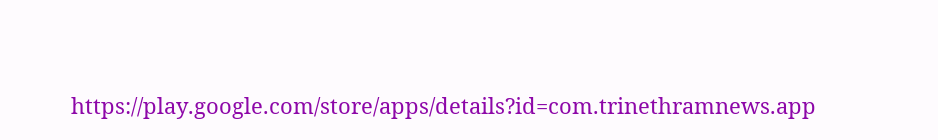https://play.google.com/store/apps/details?id=com.trinethramnews.app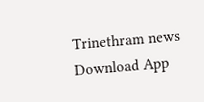Trinethram news
Download App